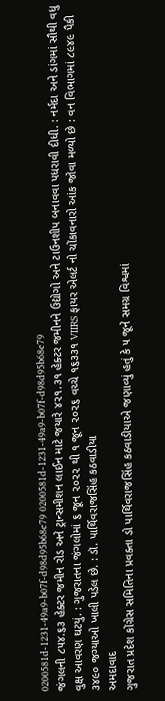0200581d-1231-49a9-b07f-d98d95b68e79 0200581d-1231-49a9-b07f-d98d95b68e79
જંગલની ૮૫૪.૬૩ હેક્ટર જમીન રોડ અને ટ્રાન્સમીશન લાઈન માટે જયારે ૪૨૧.૩૧ હેક્ટર જમીનને ઉદ્યોગો અને ટાઉનશીપ બનાવવા પધરાવી દીધી. : નર્મદા અને ડાંગમાં સૌથી વધુ વુક્ષ આવરણ ઘટયું. : ગુજરાતના જંગલોમાં ૬ જૂન ૨૦૨૨ થી ૧ જૂન ૨૦૨૬ વચ્ચે ૧૬૩૩૧ VIIRS ફાયર એલર્ટ નો ચોંકાવનારો આંક જોવા મળ્યો છે : વન વિભાગમાં ૮૯૪૯ પૈકી ૩૪૯૦ જગ્યાઓ ખાલી પડેલ છે. : ડૉ. પાર્થિવરાજસિંહ કઠવાડીયા
અમદાવાદ
ગુજરાત પ્રદેશ કોંગ્રેસ સમિતિના પ્રવક્તા ડો પાર્થિવરાજસિંહ કઠવાડીયાએ જણાવ્યું હતું કે ૫ જૂને સમગ્ર વિશ્વમાં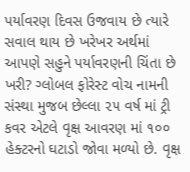પર્યાવરણ દિવસ ઉજવાય છે ત્યારે સવાલ થાય છે ખરેખર અર્થમાં આપણે સહુને પર્યાવરણની ચિંતા છે ખરી? ગ્લોબલ ફોરેસ્ટ વોચ નામની સંસ્થા મુજબ છેલ્લા ૨૫ વર્ષ માં ટ્રી કવર એટલે વૃક્ષ આવરણ માં ૧૦૦ હેક્ટરનો ઘટાડો જોવા મળ્યો છે. વૃક્ષ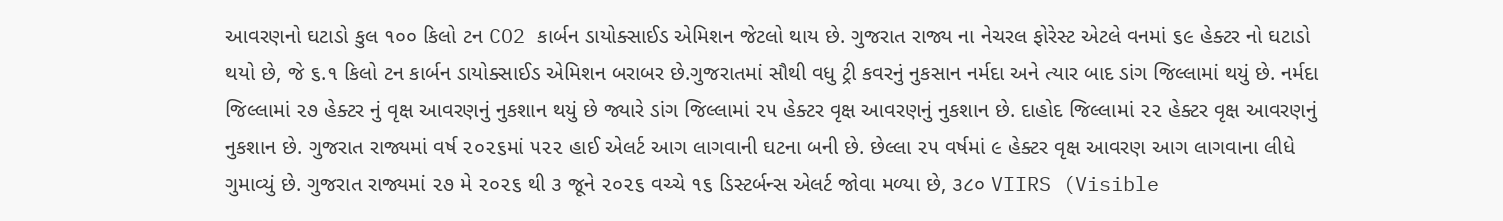આવરણનો ઘટાડો કુલ ૧૦૦ કિલો ટન CO2 કાર્બન ડાયોક્સાઈડ એમિશન જેટલો થાય છે. ગુજરાત રાજ્ય ના નેચરલ ફોરેસ્ટ એટલે વનમાં ૬૯ હેક્ટર નો ઘટાડો થયો છે, જે ૬.૧ કિલો ટન કાર્બન ડાયોક્સાઈડ એમિશન બરાબર છે.ગુજરાતમાં સૌથી વધુ ટ્રી કવરનું નુકસાન નર્મદા અને ત્યાર બાદ ડાંગ જિલ્લામાં થયું છે. નર્મદા જિલ્લામાં ૨૭ હેક્ટર નું વૃક્ષ આવરણનું નુકશાન થયું છે જ્યારે ડાંગ જિલ્લામાં ૨૫ હેક્ટર વૃક્ષ આવરણનું નુકશાન છે. દાહોદ જિલ્લામાં ૨૨ હેક્ટર વૃક્ષ આવરણનું નુકશાન છે. ગુજરાત રાજ્યમાં વર્ષ ૨૦૨૬માં ૫૨૨ હાઈ એલર્ટ આગ લાગવાની ઘટના બની છે. છેલ્લા ૨૫ વર્ષમાં ૯ હેક્ટર વૃક્ષ આવરણ આગ લાગવાના લીધે ગુમાવ્યું છે. ગુજરાત રાજ્યમાં ૨૭ મે ૨૦૨૬ થી ૩ જૂને ૨૦૨૬ વચ્ચે ૧૬ ડિસ્ટર્બન્સ એલર્ટ જોવા મળ્યા છે, ૩૮૦ VIIRS (Visible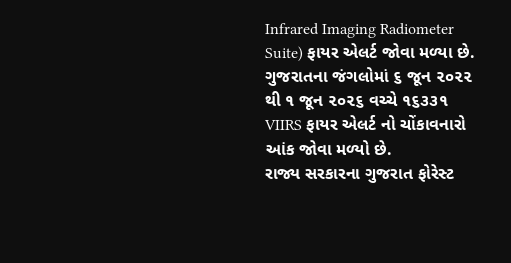Infrared Imaging Radiometer Suite) ફાયર એલર્ટ જોવા મળ્યા છે. ગુજરાતના જંગલોમાં ૬ જૂન ૨૦૨૨ થી ૧ જૂન ૨૦૨૬ વચ્ચે ૧૬૩૩૧ VIIRS ફાયર એલર્ટ નો ચોંકાવનારો આંક જોવા મળ્યો છે.
રાજ્ય સરકારના ગુજરાત ફોરેસ્ટ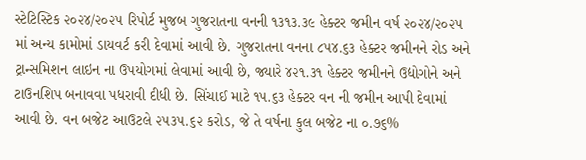સ્ટેટિસ્ટિક ૨૦૨૪/૨૦૨૫ રિપોર્ટ મુજબ ગુજરાતના વનની ૧૩૧૩.૩૯ હેક્ટર જમીન વર્ષ ૨૦૨૪/૨૦૨૫ માં અન્ય કામોમાં ડાયવર્ટ કરી દેવામાં આવી છે. ગુજરાતના વનના ૮૫૪.૬૩ હેક્ટર જમીનને રોડ અને ટ્રાન્સમિશન લાઇન ના ઉપયોગમાં લેવામાં આવી છે, જ્યારે ૪૨૧.૩૧ હેક્ટર જમીનને ઉદ્યોગોને અને ટાઉનશિપ બનાવવા પધરાવી દીધી છે. સિંચાઈ માટે ૧૫.૬૩ હેક્ટર વન ની જમીન આપી દેવામાં આવી છે. વન બજેટ આઉટલે ૨૫૩૫.૬૨ કરોડ, જે તે વર્ષના કુલ બજેટ ના ૦.૭૬%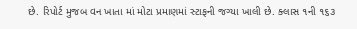છે. રિપોર્ટ મુજબ વન ખાતા માં મોટા પ્રમાણમાં સ્ટાફની જગ્યા ખાલી છે. ક્લાસ ૧ની ૧૬૩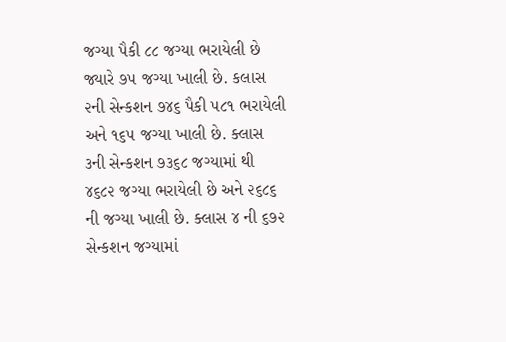જગ્યા પૈકી ૮૮ જગ્યા ભરાયેલી છે જ્યારે ૭૫ જગ્યા ખાલી છે. કલાસ ૨ની સેન્કશન ૭૪૬ પૈકી ૫૮૧ ભરાયેલી અને ૧૬૫ જગ્યા ખાલી છે. ક્લાસ ૩ની સેન્કશન ૭૩૬૮ જગ્યામાં થી ૪૬૮૨ જગ્યા ભરાયેલી છે અને ૨૬૮૬ ની જગ્યા ખાલી છે. ક્લાસ ૪ ની ૬૭૨ સેન્કશન જગ્યામાં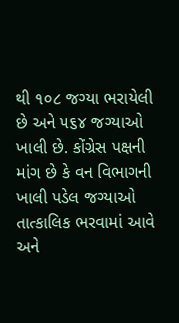થી ૧૦૮ જગ્યા ભરાયેલી છે અને ૫૬૪ જગ્યાઓ ખાલી છે. કોંગ્રેસ પક્ષની માંગ છે કે વન વિભાગની ખાલી પડેલ જગ્યાઓ તાત્કાલિક ભરવામાં આવે અને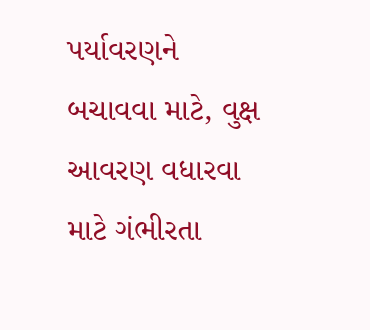પર્યાવરણને બચાવવા માટે, વુક્ષ આવરણ વધારવા માટે ગંભીરતા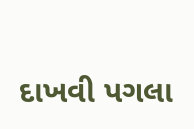દાખવી પગલા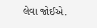લેવા જોઈએ.